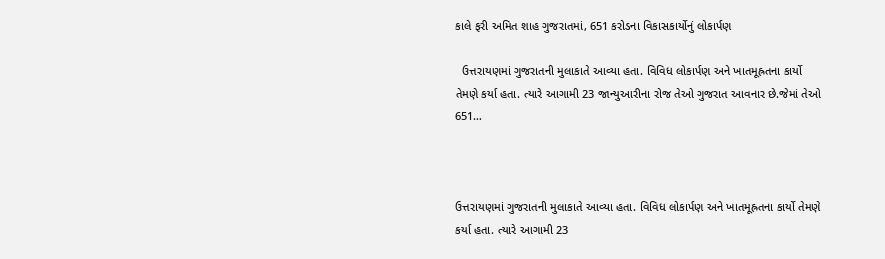કાલે ફરી અમિત શાહ ગુજરાતમાં, 651 કરોડના વિકાસકાર્યોનું લોકાર્પણ

  ઉત્તરાયણમાં ગુજરાતની મુલાકાતે આવ્યા હતા. વિવિધ લોકાર્પણ અને ખાતમૂહ્રતના કાર્યો તેમણે કર્યા હતા. ત્યારે આગામી 23 જાન્યુઆરીના રોજ તેઓ ગુજરાત આવનાર છે.જેમાં તેઓ 651…



ઉત્તરાયણમાં ગુજરાતની મુલાકાતે આવ્યા હતા. વિવિધ લોકાર્પણ અને ખાતમૂહ્રતના કાર્યો તેમણે કર્યા હતા. ત્યારે આગામી 23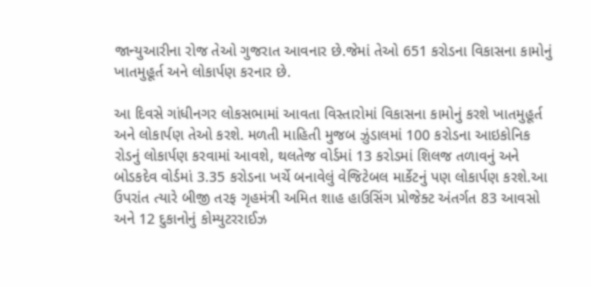જાન્યુઆરીના રોજ તેઓ ગુજરાત આવનાર છે.જેમાં તેઓ 651 કરોડના વિકાસના કામોનું ખાતમુહૂર્ત અને લોકાર્પણ કરનાર છે.

આ દિવસે ગાંધીનગર લોકસભામાં આવતા વિસ્તારોમાં વિકાસના કામોનું કરશે ખાતમુહૂર્ત અને લોકાર્પણ તેઓ કરશે. મળતી માહિતી મુજબ ઝુંડાલમાં 100 કરોડના આઇકોનિક રોડનું લોકાર્પણ કરવામાં આવશે, થલતેજ વોર્ડમાં 13 કરોડમાં શિલજ તળાવનું અને બોડકદેવ વોર્ડમાં 3.35 કરોડના ખર્ચે બનાવેલું વેજિટેબલ માર્કેટનું પણ લોકાર્પણ કરશે.આ ઉપરાંત ત્યારે બીજી તરફ ગૃહમંત્રી અમિત શાહ હાઉસિંગ પ્રોજેક્ટ અંતર્ગત 83 આવસો અને 12 દુકાનોનું કોમ્યુટરરાઈઝ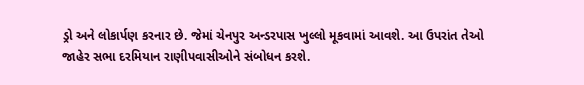ડ્રો અને લોકાર્પણ કરનાર છે. જેમાં ચેનપુર અન્ડરપાસ ખુલ્લો મૂકવામાં આવશે. આ ઉપરાંત તેઓ જાહેર સભા દરમિયાન રાણીપવાસીઓને સંબોધન કરશે.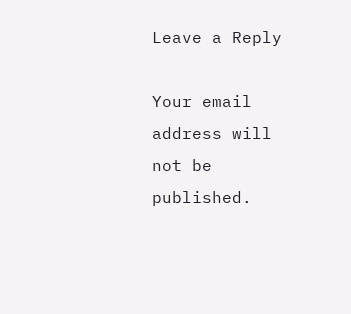Leave a Reply

Your email address will not be published.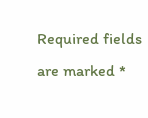Required fields are marked *